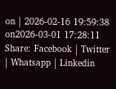on | 2026-02-16 19:59:38 on2026-03-01 17:28:11
Share: Facebook | Twitter | Whatsapp | Linkedin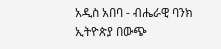አዲስ አበባ - ብሔራዊ ባንክ ኢትዮጵያ በውጭ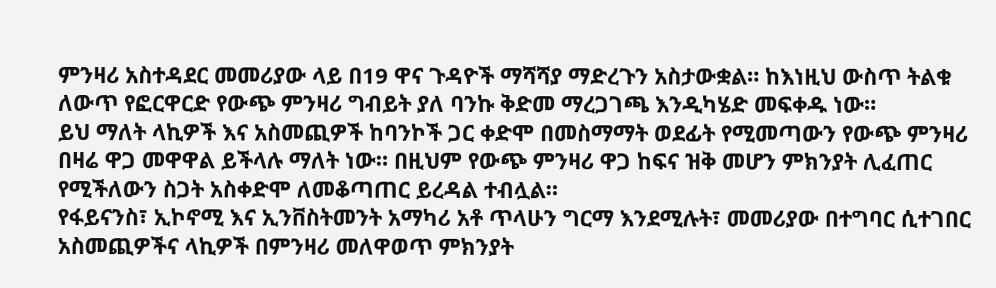ምንዛሪ አስተዳደር መመሪያው ላይ በ19 ዋና ጉዳዮች ማሻሻያ ማድረጉን አስታውቋል። ከእነዚህ ውስጥ ትልቁ ለውጥ የፎርዋርድ የውጭ ምንዛሪ ግብይት ያለ ባንኩ ቅድመ ማረጋገጫ እንዲካሄድ መፍቀዱ ነው።
ይህ ማለት ላኪዎች እና አስመጪዎች ከባንኮች ጋር ቀድሞ በመስማማት ወደፊት የሚመጣውን የውጭ ምንዛሪ በዛሬ ዋጋ መዋዋል ይችላሉ ማለት ነው። በዚህም የውጭ ምንዛሪ ዋጋ ከፍና ዝቅ መሆን ምክንያት ሊፈጠር የሚችለውን ስጋት አስቀድሞ ለመቆጣጠር ይረዳል ተብሏል።
የፋይናንስ፣ ኢኮኖሚ እና ኢንቨስትመንት አማካሪ አቶ ጥላሁን ግርማ እንደሚሉት፣ መመሪያው በተግባር ሲተገበር አስመጪዎችና ላኪዎች በምንዛሪ መለዋወጥ ምክንያት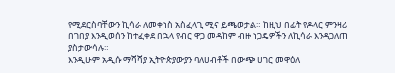የሚደርስባቸውን ኪሳራ ለመቀነስ አስፈላጊ ሚና ይጫወታል። ከዚህ በፊት የዶላር ምንዛሪ በገበያ እንዲወሰን ከተፈቀደ በኋላ የብር ዋጋ መዳከም ብዙ ነጋዴዎችን ለኪሳራ እንዳጋለጠ ያስታውሳሉ።
እንዲሁም አዲሱ ማሻሻያ ኢትዮጵያውያን ባለሀብቶች በውጭ ሀገር መዋዕለ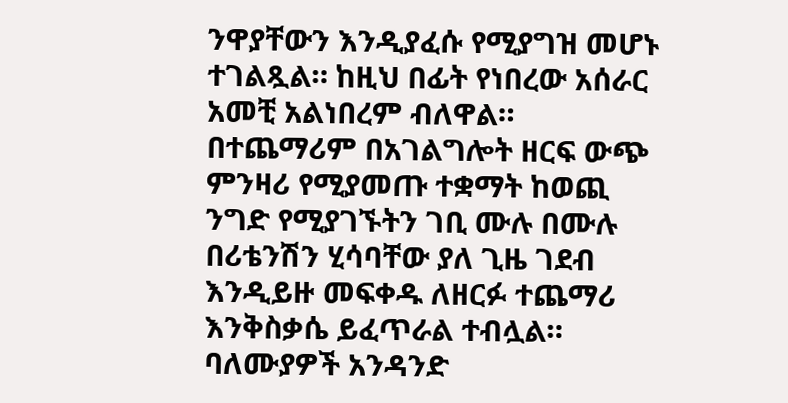ንዋያቸውን እንዲያፈሱ የሚያግዝ መሆኑ ተገልጿል። ከዚህ በፊት የነበረው አሰራር አመቺ አልነበረም ብለዋል።
በተጨማሪም በአገልግሎት ዘርፍ ውጭ ምንዛሪ የሚያመጡ ተቋማት ከወጪ ንግድ የሚያገኙትን ገቢ ሙሉ በሙሉ በሪቴንሽን ሂሳባቸው ያለ ጊዜ ገደብ እንዲይዙ መፍቀዱ ለዘርፉ ተጨማሪ እንቅስቃሴ ይፈጥራል ተብሏል።
ባለሙያዎች አንዳንድ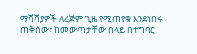ማሻሻያዎች ለረጅም ጊዜ የሚጠየቁ እንደነበሩ ጠቅሰው፣ ከመውጣታቸው በላይ በተግባር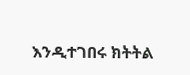እንዲተገበሩ ክትትል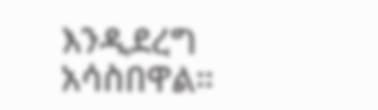እንዲደረግ አሳስበዋል።